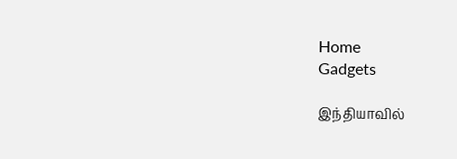Home
Gadgets

இந்தியாவில்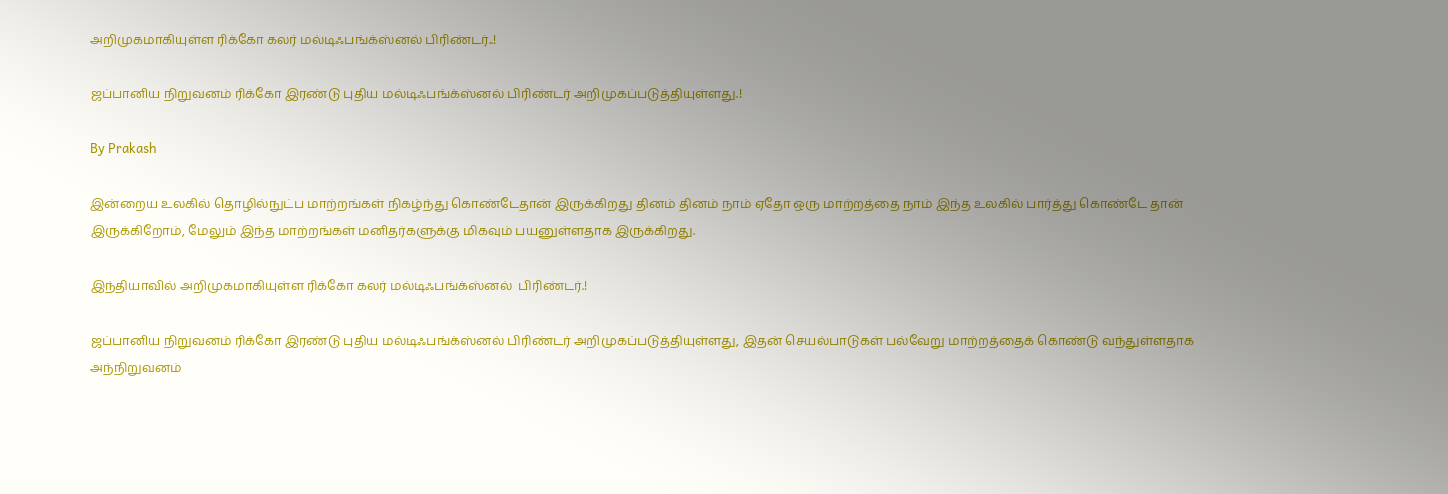அறிமுகமாகியுள்ள ரிக்கோ கலர் மல்டிஃபங்க்ஸ்னல் பிரிண்டர்..!

ஜப்பானிய நிறுவனம் ரிக்கோ இரண்டு புதிய மல்டிஃபங்க்ஸ்னல் பிரிண்டர் அறிமுகப்படுத்தியுள்ளது.!

By Prakash

இன்றைய உலகில் தொழில்நுட்ப மாற்றங்கள் நிகழ்ந்து கொண்டேதான் இருக்கிறது தினம் தினம் நாம் ஏதோ ஒரு மாற்றத்தை நாம் இந்த உலகில் பார்த்து கொண்டே தான் இருக்கிறோம், மேலும் இந்த மாற்றங்கள் மனிதர்களுக்கு மிகவும் பயனுள்ளதாக இருக்கிறது.

இந்தியாவில் அறிமுகமாகியுள்ள ரிக்கோ கலர் மல்டிஃபங்க்ஸ்னல்  பிரிண்டர்.!

ஜப்பானிய நிறுவனம் ரிக்கோ இரண்டு புதிய மல்டிஃபங்க்ஸ்னல் பிரிண்டர் அறிமுகப்படுத்தியுள்ளது, இதன் செயல்பாடுகள் பல்வேறு மாற்றத்தைக் கொண்டு வந்துள்ளதாக அந்நிறுவனம்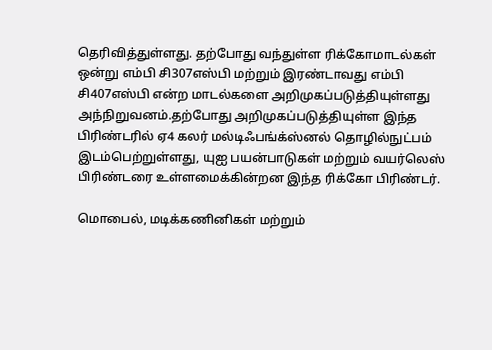தெரிவித்துள்ளது. தற்போது வந்துள்ள ரிக்கோமாடல்கள் ஒன்று எம்பி சி307எஸ்பி மற்றும் இரண்டாவது எம்பி சி407எஸ்பி என்ற மாடல்களை அறிமுகப்படுத்தியுள்ளது அந்நிறுவனம்.தற்போது அறிமுகப்படுத்தியுள்ள இந்த பிரிண்டரில் ஏ4 கலர் மல்டிஃபங்க்ஸ்னல் தொழில்நுட்பம் இடம்பெற்றுள்ளது, யுஐ பயன்பாடுகள் மற்றும் வயர்லெஸ் பிரிண்டரை உள்ளமைக்கின்றன இந்த ரிக்கோ பிரிண்டர்.

மொபைல், மடிக்கணினிகள் மற்றும்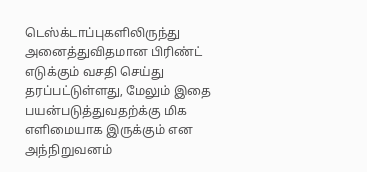டெஸ்க்டாப்புகளிலிருந்து அனைத்துவிதமான பிரிண்ட் எடுக்கும் வசதி செய்து தரப்பட்டுள்ளது, மேலும் இதை பயன்படுத்துவதற்க்கு மிக எளிமையாக இருக்கும் என அந்நிறுவனம்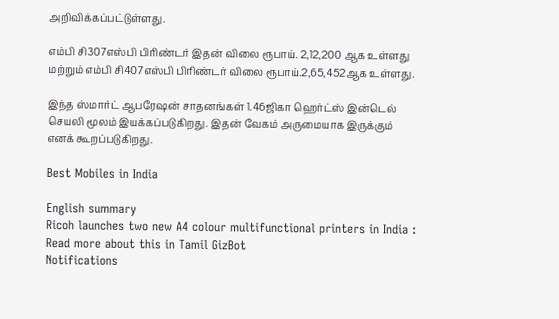அறிவிக்கப்பட்டுள்ளது.

எம்பி சி307எஸ்பி பிரிண்டர் இதன் விலை ரூபாய். 2,12,200 ஆக உள்ளது மற்றும் எம்பி சி407எஸ்பி பிரிண்டர் விலை ரூபாய்.2,65,452ஆக உள்ளது.

இந்த ஸ்மார்ட் ஆபரேஷன் சாதனங்கள் 1.46ஜிகா ஹெர்ட்ஸ் இன்டெல் செயலி மூலம் இயக்கப்படுகிறது. இதன் வேகம் அருமையாக இருக்கும் எனக் கூறப்படுகிறது.

Best Mobiles in India

English summary
Ricoh launches two new A4 colour multifunctional printers in India : Read more about this in Tamil GizBot
Notifications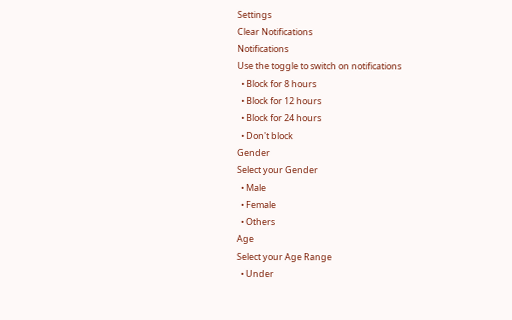Settings
Clear Notifications
Notifications
Use the toggle to switch on notifications
  • Block for 8 hours
  • Block for 12 hours
  • Block for 24 hours
  • Don't block
Gender
Select your Gender
  • Male
  • Female
  • Others
Age
Select your Age Range
  • Under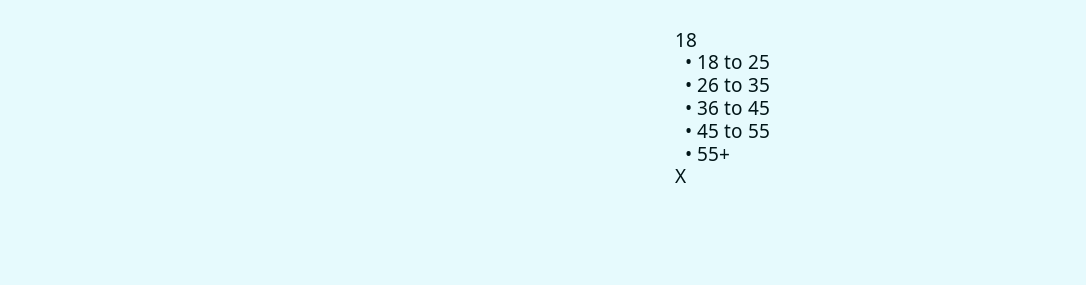18
  • 18 to 25
  • 26 to 35
  • 36 to 45
  • 45 to 55
  • 55+
X